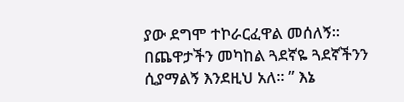ያው ደግሞ ተኮራርፈዋል መሰለኝ። በጨዋታችን መካከል ጓደኛዬ ጓደኛችንን ሲያማልኝ እንደዚህ አለ። ” እኔ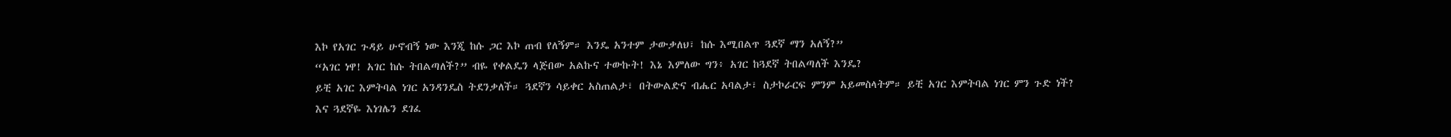እኮ የአገር ጉዳይ ሁኖብኝ ነው እንጂ ከሱ ጋር እኮ ጠብ የለኝም። እንዴ አንተም ታውቃለህ፣ ከሱ እሚበልጥ ጓደኛ ማን አለኝ?”
“አገር ነዋ! አገር ከሱ ትበልጣለች?” ብዬ የቀልዴን ላጅበው አልኩና ተውኩት! እኔ እምለው ግን፥ አገር ከጓደኛ ትበልጣለች እንዴ?
ይቺ አገር እምትባል ነገር አንዳንዴስ ትደንቃለች። ጓደኛን ሳይቀር አስጠልታ፣ በትውልድና ብሔር አባልታ፣ ስታኮራርፍ ምንም አይመስላትም። ይቺ አገር እምትባል ነገር ምን ጉድ ነች?
እና ጓደኛዬ እነገሌን ደገፈ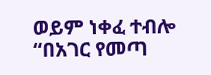ወይም ነቀፈ ተብሎ “በአገር የመጣ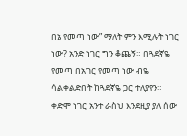በኔ የመጣ ነው” ማለት ምን እሚሉት ነገር ነው? አንድ ነገር ግን ቆጨኝ። በጓደኛዬ የመጣ በአገር የመጣ ነው ብዬ ሳልቀልድበት ከጓደኛዬ ጋር ተለያየን።
ቀድሞ ነገር አንተ ራስህ እንደዚያ ያለ ሰው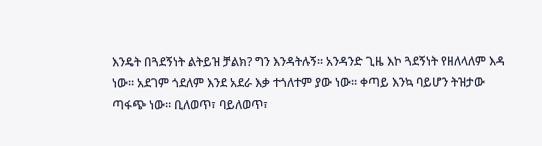እንዴት በጓደኝነት ልትይዝ ቻልክ? ግን እንዳትሉኝ። አንዳንድ ጊዜ እኮ ጓደኝነት የዘለላለም እዳ ነው። አደገም ጎደለም እንደ አደራ እቃ ተጎለተም ያው ነው። ቀጣይ እንኳ ባይሆን ትዝታው ጣፋጭ ነው። ቢለወጥ፣ ባይለወጥ፣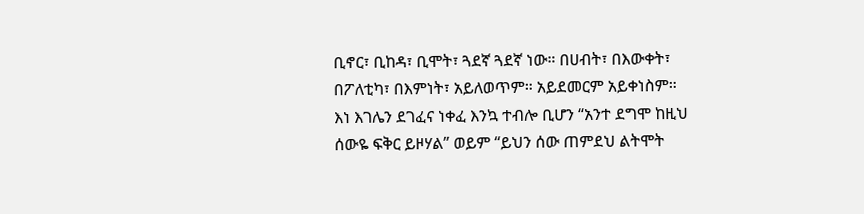ቢኖር፣ ቢከዳ፣ ቢሞት፣ ጓደኛ ጓደኛ ነው። በሀብት፣ በእውቀት፣ በፖለቲካ፣ በእምነት፣ አይለወጥም። አይደመርም አይቀነስም። እነ እገሌን ደገፈና ነቀፈ እንኳ ተብሎ ቢሆን “አንተ ደግሞ ከዚህ ሰውዬ ፍቅር ይዞሃል” ወይም “ይህን ሰው ጠምደህ ልትሞት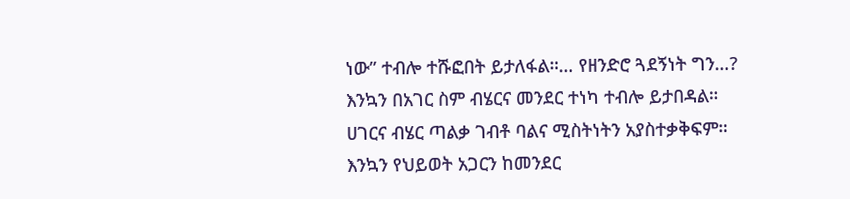ነው” ተብሎ ተሹፎበት ይታለፋል።… የዘንድሮ ጓደኝነት ግን…?
እንኳን በአገር ስም ብሄርና መንደር ተነካ ተብሎ ይታበዳል። ሀገርና ብሄር ጣልቃ ገብቶ ባልና ሚስትነትን አያስተቃቅፍም። እንኳን የህይወት አጋርን ከመንደር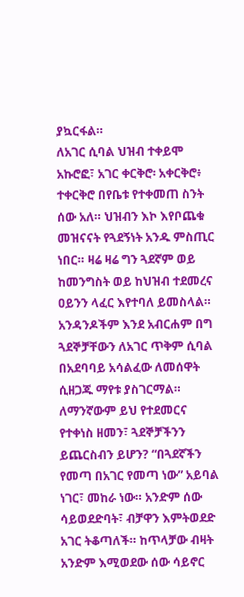ያኳርፋል።
ለአገር ሲባል ህዝብ ተቀይሞ አኩሮፎ፣ አገር ቀርቅሮ፡ አቀርቅሮ፥ ተቀርቅሮ በየቤቱ የተቀመጠ ስንት ሰው አለ። ህዝብን እኮ እየቦጨቁ መዝናናት የጓደኝነት አንዱ ምስጢር ነበር። ዛሬ ዛሬ ግን ጓደኛም ወይ ከመንግስት ወይ ከህዝብ ተደመረና ዐይንን ላፈር እየተባለ ይመስላል። አንዳንዶችም እንደ አብርሐም በግ ጓደኞቻቸውን ለአገር ጥቅም ሲባል በአደባባይ አሳልፈው ለመሰዋት ሲዘጋጁ ማየቱ ያስገርማል።
ለማንኛውም ይህ የተደመርና የተቀነስ ዘመን፣ ጓደኞቻችንን ይጨርስብን ይሆን? “በጓደኛችን የመጣ በአገር የመጣ ነው” አይባል ነገር፣ መከራ ነው። አንድም ሰው ሳይወደድባት፣ ብቻዋን እምትወደድ አገር ትቆጣለች። ከጥላቻው ብዛት አንድም እሚወደው ሰው ሳይኖር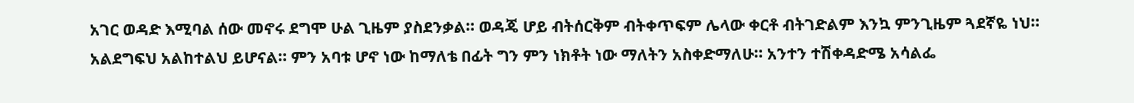አገር ወዳድ እሚባል ሰው መኖሩ ደግሞ ሁል ጊዜም ያስደንቃል። ወዳጄ ሆይ ብትሰርቅም ብትቀጥፍም ሌላው ቀርቶ ብትገድልም እንኳ ምንጊዜም ጓደኛዬ ነህ። አልደግፍህ አልከተልህ ይሆናል። ምን አባቱ ሆኖ ነው ከማለቴ በፊት ግን ምን ነክቶት ነው ማለትን አስቀድማለሁ። አንተን ተሽቀዳድሜ አሳልፌ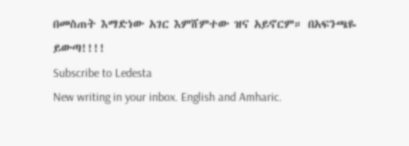በመስጠት እማድነው አገር እምሸምተው ዝና አይኖርም። በአፍንጫዬ ይውጣ!!!!
Subscribe to Ledesta
New writing in your inbox. English and Amharic.